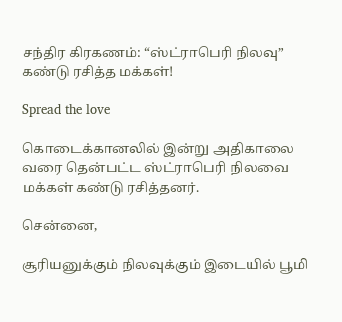சந்திர கிரகணம்: “ஸ்ட்ராபெரி நிலவு” கண்டு ரசித்த மக்கள்!

Spread the love

கொடைக்கானலில் இன்று அதிகாலை வரை தென்பட்ட ஸ்ட்ராபெரி நிலவை மக்கள் கண்டு ரசித்தனர்.

சென்னை,

சூரியனுக்கும் நிலவுக்கும் இடையில் பூமி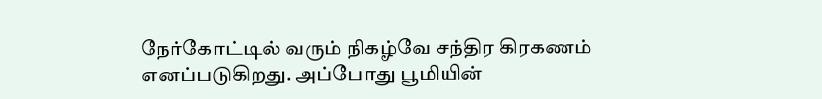நேர்கோட்டில் வரும் நிகழ்வே சந்திர கிரகணம் எனப்படுகிறது. அப்போது பூமியின்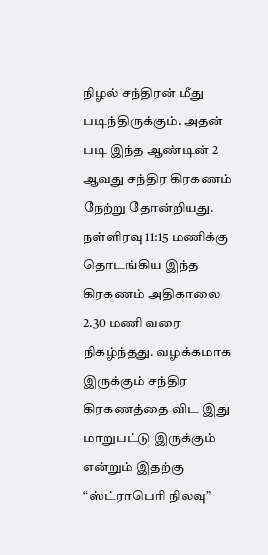நிழல் சந்திரன் மீது படிந்திருக்கும். அதன் படி இந்த ஆண்டின் 2 ஆவது சந்திர கிரகணம் நேற்று தோன்றியது. நள்ளிரவு 11:15 மணிக்கு தொடங்கிய இந்த கிரகணம் அதிகாலை 2.30 மணி வரை நிகழ்ந்தது. வழக்கமாக இருக்கும் சந்திர கிரகணத்தை விட இது மாறுபட்டு இருக்கும் என்றும் இதற்கு “ஸ்ட்ராபெரி நிலவு”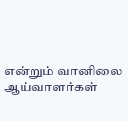என்றும் வானிலை ஆய்வாளர்கள்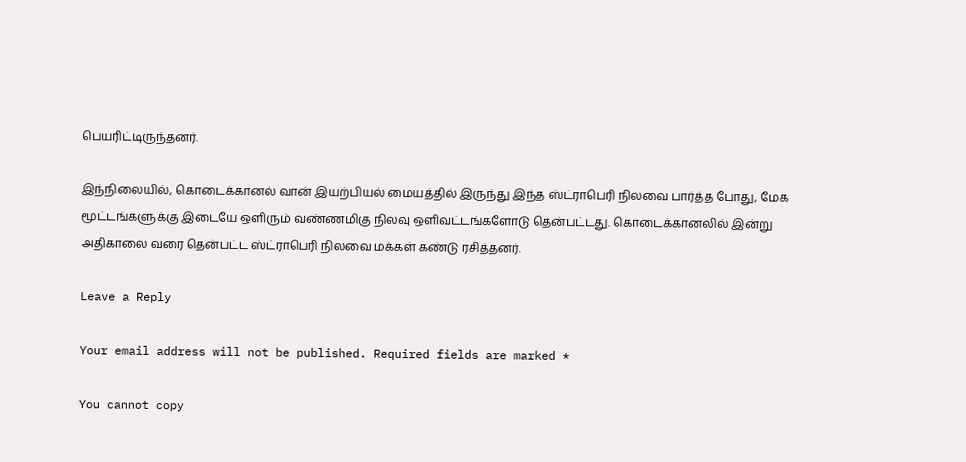பெயரிட்டிருந்தனர்.

இந்நிலையில், கொடைக்கானல் வான் இயற்பியல் மையத்தில் இருந்து இந்த ஸ்ட்ராபெரி நிலவை பார்த்த போது, மேக மூட்டங்களுக்கு இடையே ஒளிரும் வண்ணமிகு நிலவு ஒளிவட்டங்களோடு தென்பட்டது. கொடைக்கானலில் இன்று அதிகாலை வரை தென்பட்ட ஸ்ட்ராபெரி நிலவை மக்கள் கண்டு ரசித்தனர்.

Leave a Reply

Your email address will not be published. Required fields are marked *

You cannot copy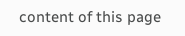content of this page